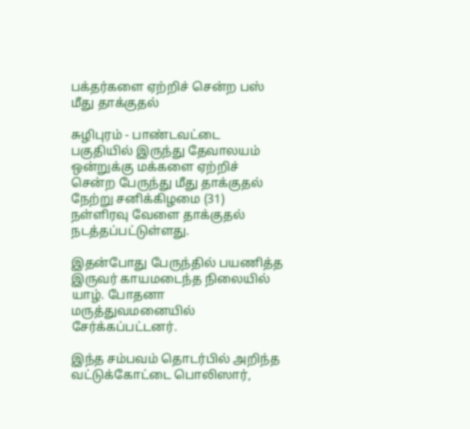பக்தர்களை ஏற்றிச் சென்ற பஸ் மீது தாக்குதல்

சுழிபுரம் - பாண்டவட்டை பகுதியில் இருந்து தேவாலயம் ஒன்றுக்கு மக்களை ஏற்றிச் சென்ற பேருந்து மீது தாக்குதல் நேற்று சனிக்கிழமை (31) நள்ளிரவு வேளை தாக்குதல் நடத்தப்பட்டுள்ளது.

இதன்போது பேருந்தில் பயணித்த இருவர் காயமடைந்த நிலையில் யாழ். போதனா மருத்துவமனையில் சேர்க்கப்பட்டனர்.

இந்த சம்பவம் தொடர்பில் அறிந்த வட்டுக்கோட்டை பொலிஸார்,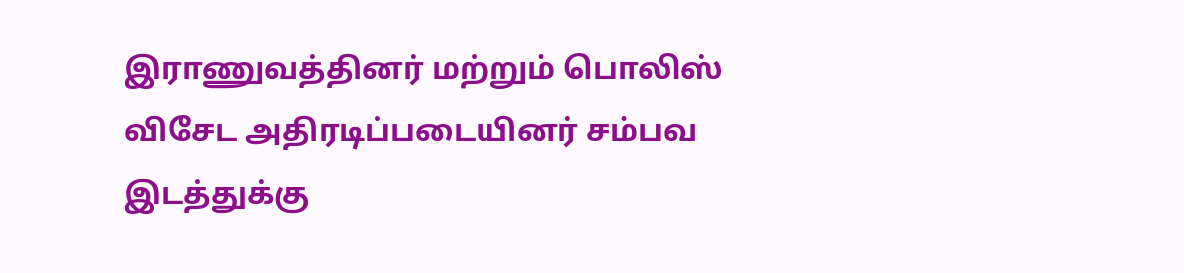இராணுவத்தினர் மற்றும் பொலிஸ் விசேட அதிரடிப்படையினர் சம்பவ இடத்துக்கு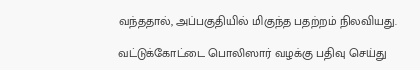வந்ததால், அப்பகுதியில் மிகுந்த பதற்றம் நிலவியது.

வட்டுக்கோட்டை பொலிஸார் வழக்கு பதிவு செய்து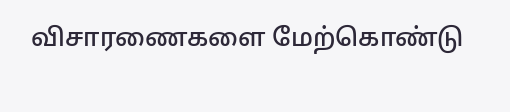விசாரணைகளை மேற்கொண்டு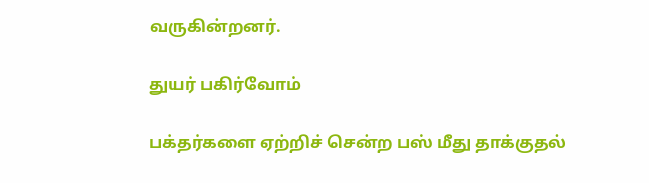வருகின்றனர்.

துயர் பகிர்வோம்

பக்தர்களை ஏற்றிச் சென்ற பஸ் மீது தாக்குதல்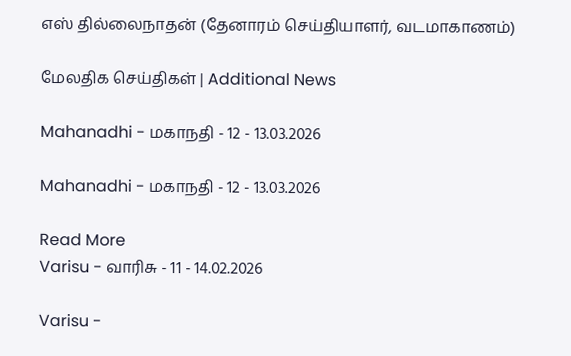எஸ் தில்லைநாதன் (தேனாரம் செய்தியாளர், வடமாகாணம்)

மேலதிக செய்திகள் | Additional News

Mahanadhi - மகாநதி - 12 - 13.03.2026

Mahanadhi - மகாநதி - 12 - 13.03.2026

Read More
Varisu - வாரிசு - 11 - 14.02.2026

Varisu -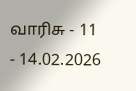வாரிசு - 11 - 14.02.2026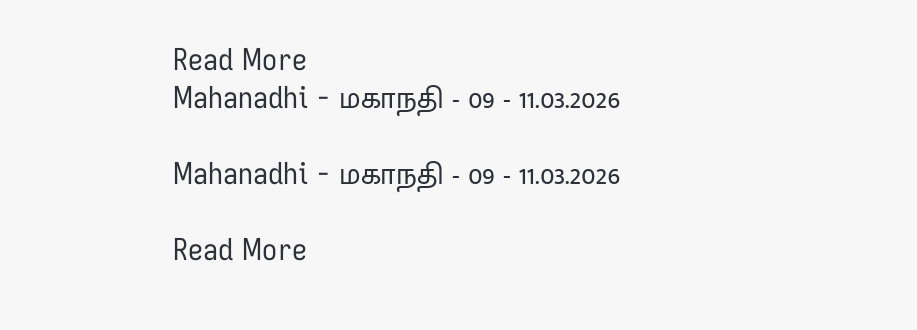Read More
Mahanadhi - மகாநதி - 09 - 11.03.2026

Mahanadhi - மகாநதி - 09 - 11.03.2026

Read More